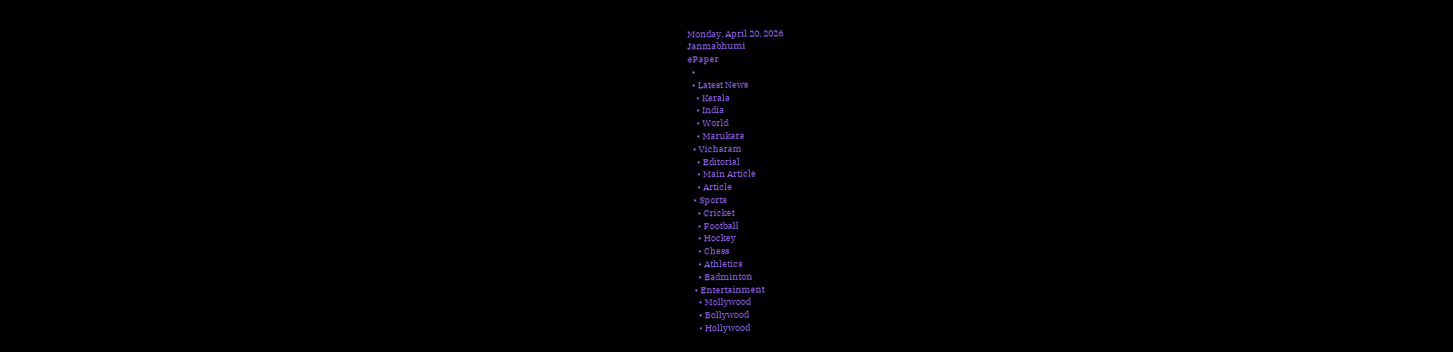Monday, April 20, 2026
Janmabhumi
ePaper
  •
  • Latest News
    • Kerala
    • India
    • World
    • Marukara
  • Vicharam
    • Editorial
    • Main Article
    • Article
  • Sports
    • Cricket
    • Football
    • Hockey
    • Chess
    • Athletics
    • Badminton
  • Entertainment
    • Mollywood
    • Bollywood
    • Hollywood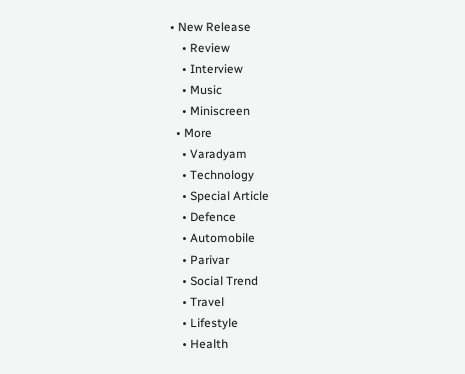• New Release
    • Review
    • Interview
    • Music
    • Miniscreen
  • More
    • Varadyam
    • Technology
    • Special Article
    • Defence
    • Automobile
    • Parivar
    • Social Trend
    • Travel
    • Lifestyle
    • Health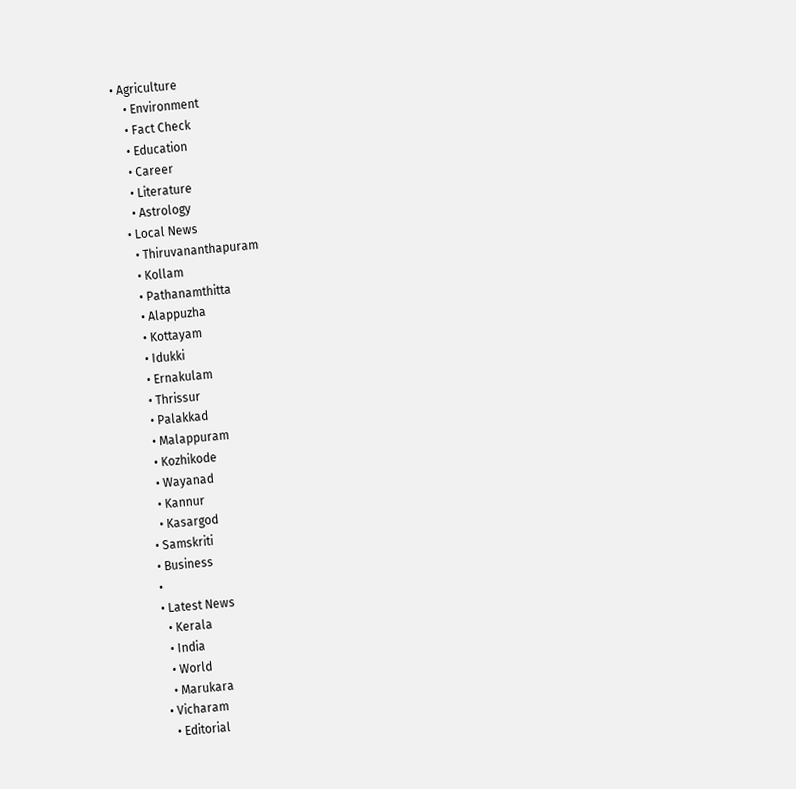• Agriculture
    • Environment
    • Fact Check
    • Education
    • Career
    • Literature
    • Astrology
  • Local News
    • Thiruvananthapuram
    • Kollam
    • Pathanamthitta
    • Alappuzha
    • Kottayam
    • Idukki
    • Ernakulam
    • Thrissur
    • Palakkad
    • Malappuram
    • Kozhikode
    • Wayanad
    • Kannur
    • Kasargod
  • Samskriti
  • Business
  •
  • Latest News
    • Kerala
    • India
    • World
    • Marukara
  • Vicharam
    • Editorial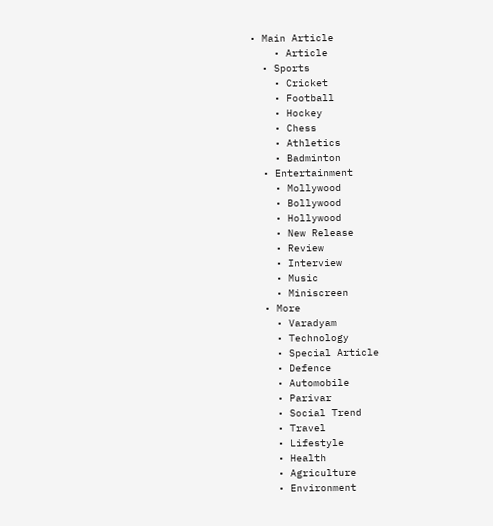• Main Article
    • Article
  • Sports
    • Cricket
    • Football
    • Hockey
    • Chess
    • Athletics
    • Badminton
  • Entertainment
    • Mollywood
    • Bollywood
    • Hollywood
    • New Release
    • Review
    • Interview
    • Music
    • Miniscreen
  • More
    • Varadyam
    • Technology
    • Special Article
    • Defence
    • Automobile
    • Parivar
    • Social Trend
    • Travel
    • Lifestyle
    • Health
    • Agriculture
    • Environment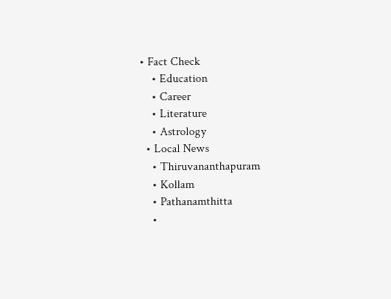• Fact Check
    • Education
    • Career
    • Literature
    • Astrology
  • Local News
    • Thiruvananthapuram
    • Kollam
    • Pathanamthitta
    •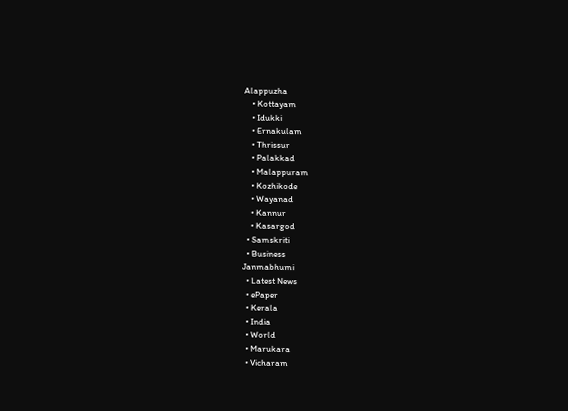Alappuzha
    • Kottayam
    • Idukki
    • Ernakulam
    • Thrissur
    • Palakkad
    • Malappuram
    • Kozhikode
    • Wayanad
    • Kannur
    • Kasargod
  • Samskriti
  • Business
Janmabhumi
  • Latest News
  • ePaper
  • Kerala
  • India
  • World
  • Marukara
  • Vicharam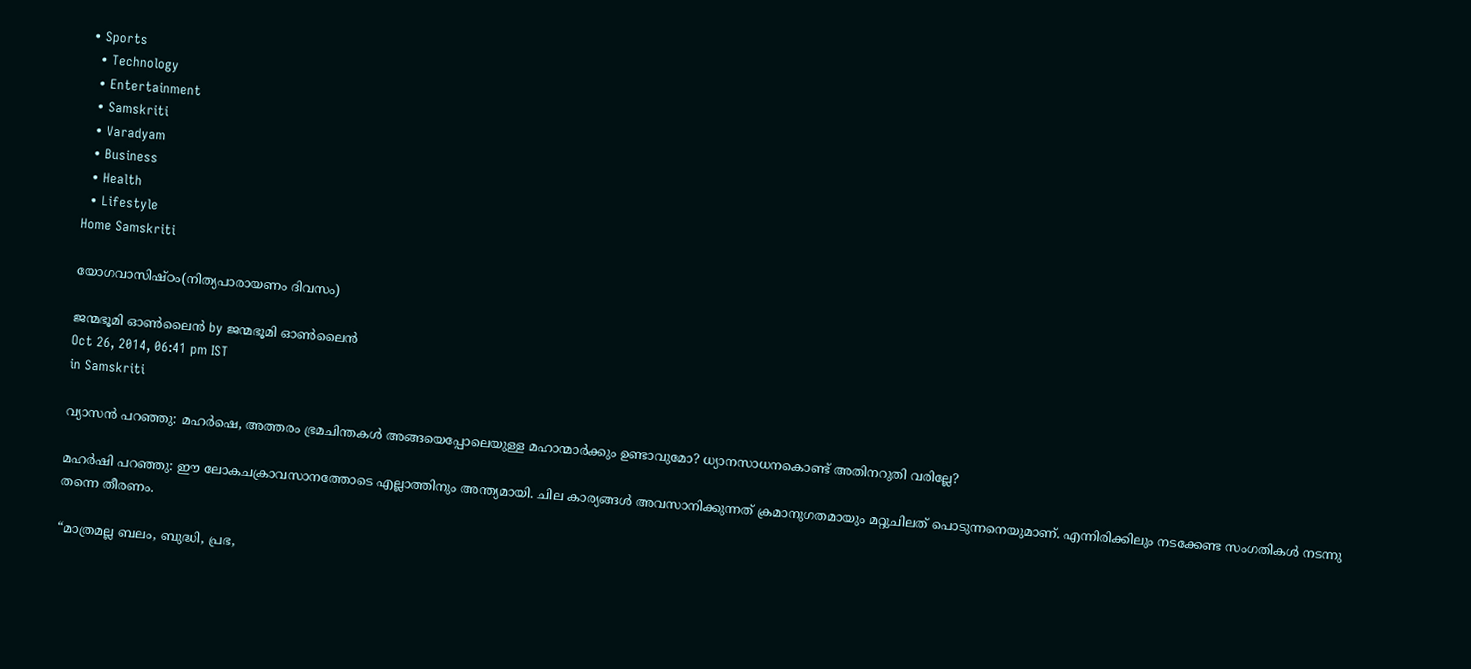• Sports
  • Technology
  • Entertainment
  • Samskriti
  • Varadyam
  • Business
  • Health
  • Lifestyle
Home Samskriti

യോഗവാസിഷ്ഠം(നിത്യപാരായണം ദിവസം)

ജന്മഭൂമി ഓണ്‍ലൈന്‍ by ജന്മഭൂമി ഓണ്‍ലൈന്‍
Oct 26, 2014, 06:41 pm IST
in Samskriti

വ്യാസന്‍ പറഞ്ഞു: മഹര്‍ഷെ, അത്തരം ഭ്രമചിന്തകള്‍ അങ്ങയെപ്പോലെയുള്ള മഹാന്മാര്‍ക്കും ഉണ്ടാവുമോ? ധ്യാനസാധനകൊണ്ട് അതിനറുതി വരില്ലേ?

മഹര്‍ഷി പറഞ്ഞു: ഈ ലോകചക്രാവസാനത്തോടെ എല്ലാത്തിനും അന്ത്യമായി. ചില കാര്യങ്ങള്‍ അവസാനിക്കുന്നത് ക്രമാനുഗതമായും മറ്റുചിലത് പൊടുന്നനെയുമാണ്. എന്നിരിക്കിലും നടക്കേണ്ട സംഗതികള്‍ നടന്നു തന്നെ തീരണം.

“മാത്രമല്ല ബലം, ബുദ്ധി, പ്രഭ,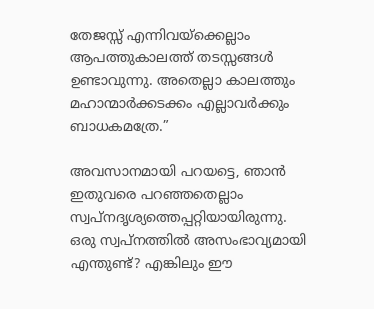തേജസ്സ് എന്നിവയ്‌ക്കെല്ലാം ആപത്തുകാലത്ത് തടസ്സങ്ങള്‍ ഉണ്ടാവുന്നു. അതെല്ലാ കാലത്തും മഹാന്മാര്‍ക്കടക്കം എല്ലാവര്‍ക്കും ബാധകമത്രേ.”

അവസാനമായി പറയട്ടെ, ഞാന്‍ ഇതുവരെ പറഞ്ഞതെല്ലാം സ്വപ്‌നദൃശ്യത്തെപ്പറ്റിയായിരുന്നു. ഒരു സ്വപ്‌നത്തില്‍ അസംഭാവ്യമായി എന്തുണ്ട്? എങ്കിലും ഈ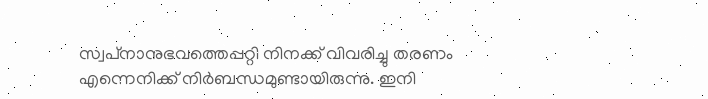സ്വപ്‌നാനുഭവത്തെപ്പറ്റി നിനക്ക് വിവരിച്ചു തരണം എന്നെനിക്ക് നിര്‍ബന്ധമുണ്ടായിരുന്നു. ഇനി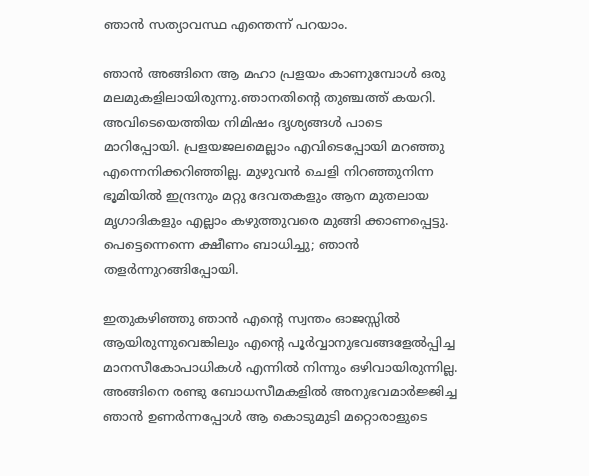ഞാന്‍ സത്യാവസ്ഥ എന്തെന്ന് പറയാം.

ഞാന്‍ അങ്ങിനെ ആ മഹാ പ്രളയം കാണുമ്പോള്‍ ഒരു മലമുകളിലായിരുന്നു.ഞാനതിന്റെ തുഞ്ചത്ത് കയറി. അവിടെയെത്തിയ നിമിഷം ദൃശ്യങ്ങള്‍ പാടെ മാറിപ്പോയി. പ്രളയജലമെല്ലാം എവിടെപ്പോയി മറഞ്ഞു എന്നെനിക്കറിഞ്ഞില്ല. മുഴുവന്‍ ചെളി നിറഞ്ഞുനിന്ന ഭൂമിയില്‍ ഇന്ദ്രനും മറ്റു ദേവതകളും ആന മുതലായ മൃഗാദികളും എല്ലാം കഴുത്തുവരെ മുങ്ങി ക്കാണപ്പെട്ടു. പെട്ടെന്നെന്നെ ക്ഷീണം ബാധിച്ചു; ഞാന്‍ തളര്‍ന്നുറങ്ങിപ്പോയി.

ഇതുകഴിഞ്ഞു ഞാന്‍ എന്റെ സ്വന്തം ഓജസ്സില്‍ ആയിരുന്നുവെങ്കിലും എന്റെ പൂര്‍വ്വാനുഭവങ്ങളേല്‍പ്പിച്ച മാനസീകോപാധികള്‍ എന്നില്‍ നിന്നും ഒഴിവായിരുന്നില്ല. അങ്ങിനെ രണ്ടു ബോധസീമകളില്‍ അനുഭവമാര്‍ജ്ജിച്ച ഞാന്‍ ഉണര്‍ന്നപ്പോള്‍ ആ കൊടുമുടി മറ്റൊരാളുടെ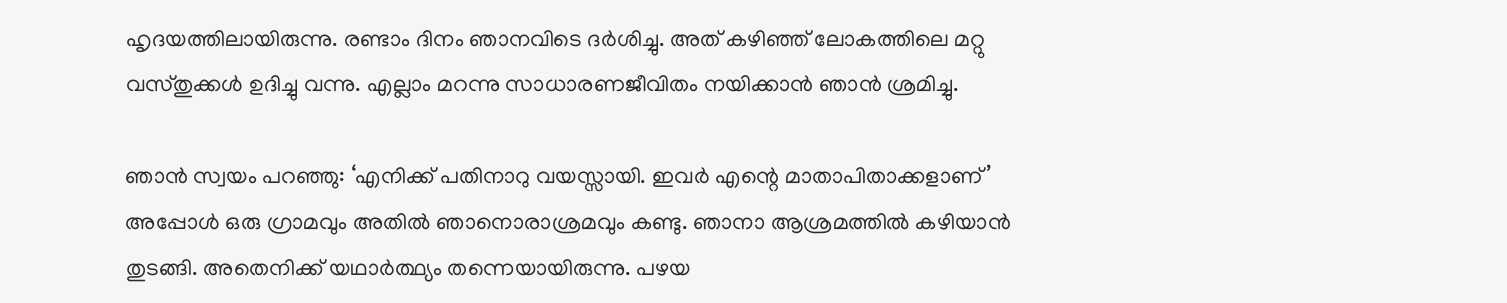ഹൃദയത്തിലായിരുന്നു. രണ്ടാം ദിനം ഞാനവിടെ ദര്‍ശിച്ചു. അത് കഴിഞ്ഞ് ലോകത്തിലെ മറ്റു വസ്തുക്കള്‍ ഉദിച്ചു വന്നു. എല്ലാം മറന്നു സാധാരണജീവിതം നയിക്കാന്‍ ഞാന്‍ ശ്രമിച്ചു.

ഞാന്‍ സ്വയം പറഞ്ഞു: ‘എനിക്ക് പതിനാറു വയസ്സായി. ഇവര്‍ എന്റെ മാതാപിതാക്കളാണ്’ അപ്പോള്‍ ഒരു ഗ്രാമവും അതില്‍ ഞാനൊരാശ്രമവും കണ്ടു. ഞാനാ ആശ്രമത്തില്‍ കഴിയാന്‍ തുടങ്ങി. അതെനിക്ക് യഥാര്‍ത്ഥ്യം തന്നെയായിരുന്നു. പഴയ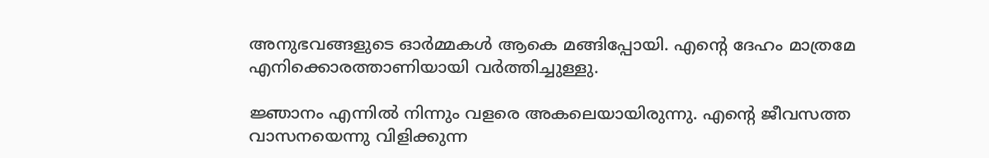അനുഭവങ്ങളുടെ ഓര്‍മ്മകള്‍ ആകെ മങ്ങിപ്പോയി. എന്റെ ദേഹം മാത്രമേ എനിക്കൊരത്താണിയായി വര്‍ത്തിച്ചുള്ളു.

ജ്ഞാനം എന്നില്‍ നിന്നും വളരെ അകലെയായിരുന്നു. എന്റെ ജീവസത്ത വാസനയെന്നു വിളിക്കുന്ന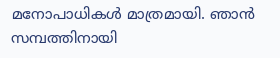മനോപാധികള്‍ മാത്രമായി. ഞാന്‍ സമ്പത്തിനായി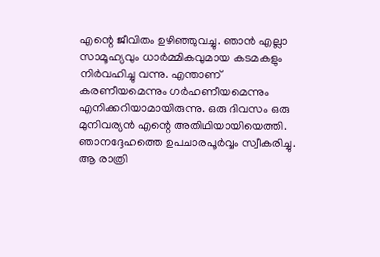എന്റെ ജീവിതം ഉഴിഞ്ഞുവച്ചു. ഞാന്‍ എല്ലാ സാമൂഹ്യവും ധാര്‍മ്മികവുമായ കടമകളും നിര്‍വഹിച്ചു വന്നു. എന്താണ് കരണീയമെന്നും ഗര്‍ഹണീയമെന്നും എനിക്കറിയാമായിരുന്നു. ഒരു ദിവസം ഒരു മുനിവര്യന്‍ എന്റെ അതിഥിയായിയെത്തി. ഞാനദ്ദേഹത്തെ ഉപചാരപൂര്‍വ്വം സ്വീകരിച്ചു. ആ രാത്രി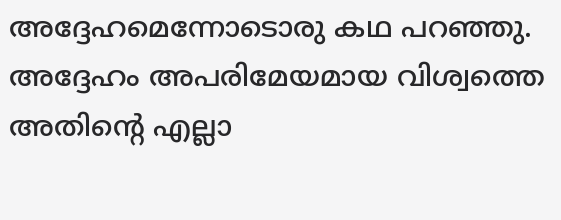അദ്ദേഹമെന്നോടൊരു കഥ പറഞ്ഞു. അദ്ദേഹം അപരിമേയമായ വിശ്വത്തെ അതിന്റെ എല്ലാ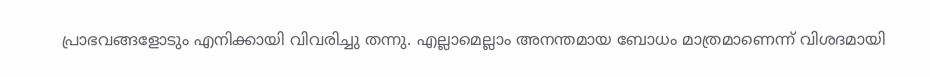പ്രാഭവങ്ങളോടും എനിക്കായി വിവരിച്ചു തന്നു. എല്ലാമെല്ലാം അനന്തമായ ബോധം മാത്രമാണെന്ന് വിശദമായി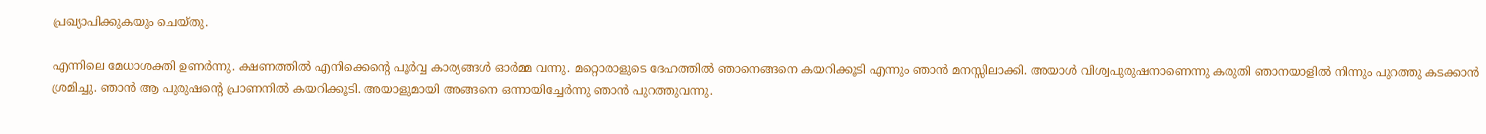പ്രഖ്യാപിക്കുകയും ചെയ്തു.

എന്നിലെ മേധാശക്തി ഉണര്‍ന്നു. ക്ഷണത്തില്‍ എനിക്കെന്റെ പൂര്‍വ്വ കാര്യങ്ങള്‍ ഓര്‍മ്മ വന്നു. മറ്റൊരാളുടെ ദേഹത്തില്‍ ഞാനെങ്ങനെ കയറിക്കൂടി എന്നും ഞാന്‍ മനസ്സിലാക്കി. അയാള്‍ വിശ്വപുരുഷനാണെന്നു കരുതി ഞാനയാളില്‍ നിന്നും പുറത്തു കടക്കാന്‍ ശ്രമിച്ചു. ഞാന്‍ ആ പുരുഷന്റെ പ്രാണനില്‍ കയറിക്കൂടി. അയാളുമായി അങ്ങനെ ഒന്നായിച്ചേര്‍ന്നു ഞാന്‍ പുറത്തുവന്നു.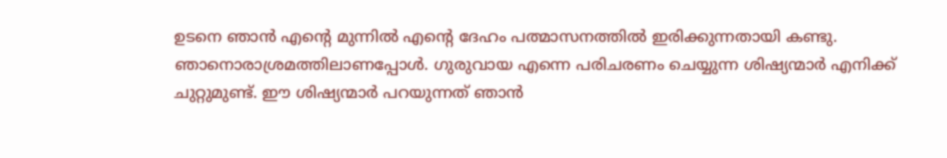ഉടനെ ഞാന്‍ എന്റെ മുന്നില്‍ എന്റെ ദേഹം പത്മാസനത്തില്‍ ഇരിക്കുന്നതായി കണ്ടു. ഞാനൊരാശ്രമത്തിലാണപ്പോള്‍. ഗുരുവായ എന്നെ പരിചരണം ചെയ്യുന്ന ശിഷ്യന്മാര്‍ എനിക്ക് ചുറ്റുമുണ്ട്. ഈ ശിഷ്യന്മാര്‍ പറയുന്നത് ഞാന്‍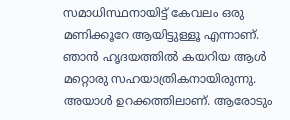സമാധിസ്ഥനായിട്ട് കേവലം ഒരു മണിക്കൂറേ ആയിട്ടുള്ളൂ എന്നാണ്. ഞാന്‍ ഹൃദയത്തില്‍ കയറിയ ആള്‍ മറ്റൊരു സഹയാത്രികനായിരുന്നു. അയാള്‍ ഉറക്കത്തിലാണ്. ആരോടും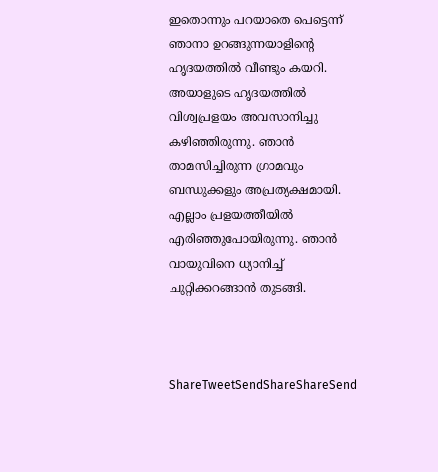ഇതൊന്നും പറയാതെ പെട്ടെന്ന് ഞാനാ ഉറങ്ങുന്നയാളിന്റെ ഹൃദയത്തില്‍ വീണ്ടും കയറി. അയാളുടെ ഹൃദയത്തില്‍ വിശ്വപ്രളയം അവസാനിച്ചു കഴിഞ്ഞിരുന്നു. ഞാന്‍ താമസിച്ചിരുന്ന ഗ്രാമവും ബന്ധുക്കളും അപ്രത്യക്ഷമായി. എല്ലാം പ്രളയത്തീയില്‍ എരിഞ്ഞുപോയിരുന്നു. ഞാന്‍ വായുവിനെ ധ്യാനിച്ച് ചുറ്റിക്കറങ്ങാന്‍ തുടങ്ങി.



ShareTweetSendShareShareSend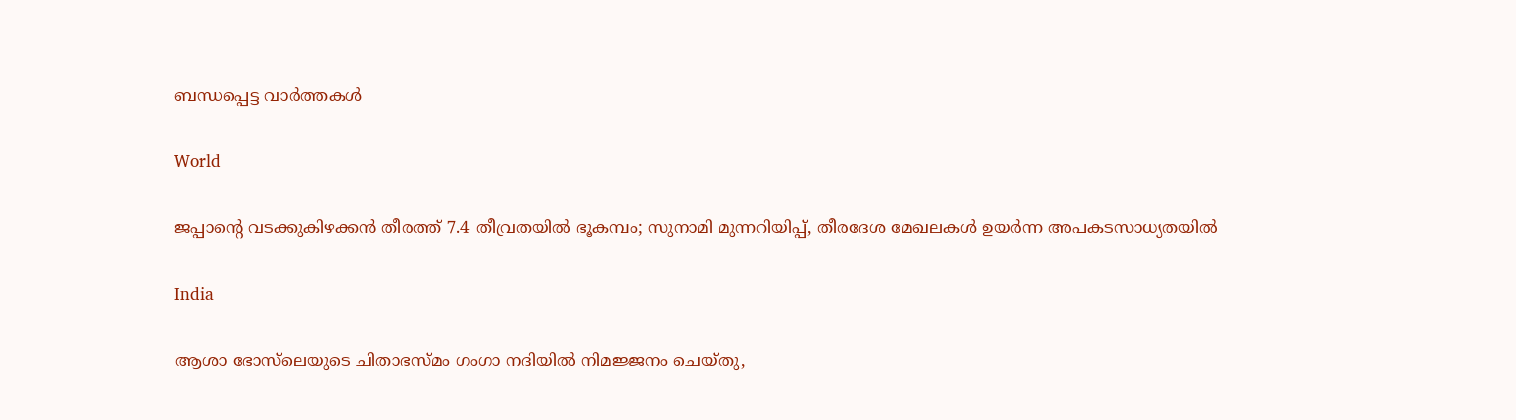ബന്ധപ്പെട്ട വാര്‍ത്തകള്‍

World

ജപ്പാന്റെ വടക്കുകിഴക്കൻ തീരത്ത് 7.4 തീവ്രതയിൽ ഭൂകമ്പം; സുനാമി മുന്നറിയിപ്പ്, തീരദേശ മേഖലകൾ ഉയർന്ന അപകടസാധ്യതയിൽ

India

ആശാ ഭോസ്‌ലെയുടെ ചിതാഭസ്മം ഗംഗാ നദിയിൽ നിമജ്ജനം ചെയ്തു,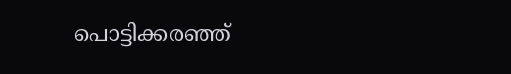പൊട്ടിക്കരഞ്ഞ്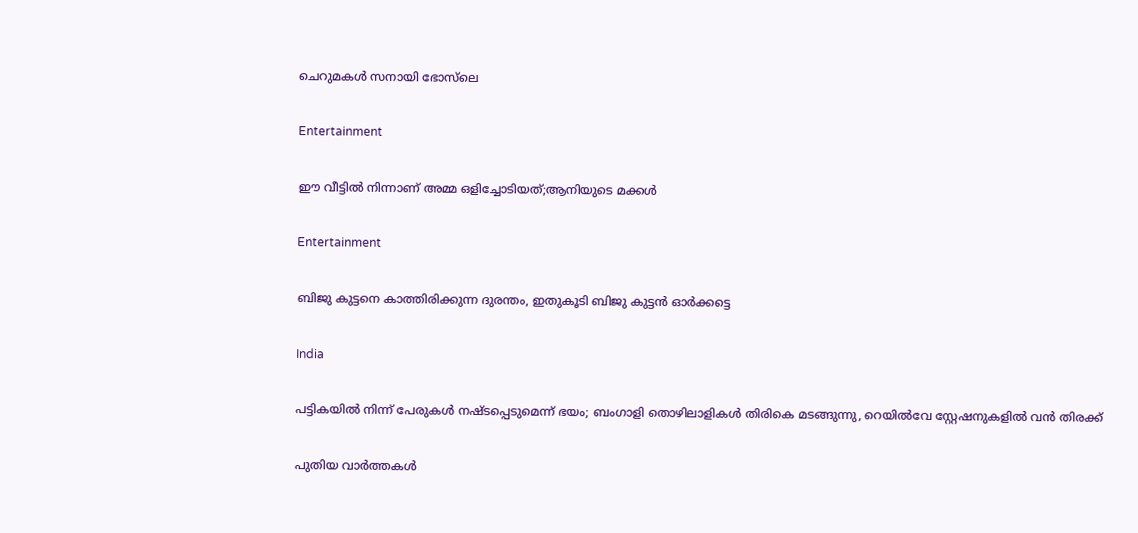ചെറുമകൾ സനായി ഭോസ്‌ലെ

Entertainment

ഈ വീട്ടില്‍ നിന്നാണ് അമ്മ ഒളിച്ചോടിയത്;ആനിയുടെ മക്കൾ

Entertainment

ബിജു കുട്ടനെ കാത്തിരിക്കുന്ന ദുരന്തം, ഇതുകൂടി ബിജു കുട്ടൻ ഓർക്കട്ടെ

India

പട്ടികയിൽ നിന്ന് പേരുകൾ നഷ്ടപ്പെടുമെന്ന് ഭയം; ബംഗാളി തൊഴിലാളികൾ തിരികെ മടങ്ങുന്നു, റെയിൽവേ സ്റ്റേഷനുകളിൽ വൻ തിരക്ക്

പുതിയ വാര്‍ത്തകള്‍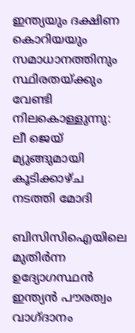ഇന്ത്യയും ദക്ഷിണ കൊറിയയും സമാധാനത്തിനും സ്ഥിരതയ്‌ക്കും വേണ്ടി നിലകൊള്ളുന്നു: ലീ ജെയ് മ്യുങ്ങുമായി കൂടിക്കാഴ്ച നടത്തി മോദി

ബിസിസിഐയിലെ മുതിർന്ന ഉദ്യോഗസ്ഥൻ ഇന്ത്യൻ പൗരത്വം വാഗ്ദാനം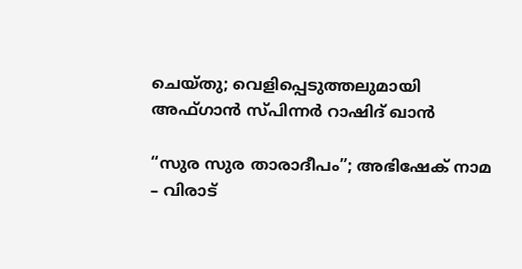ചെയ്തു; വെളിപ്പെടുത്തലുമായി അഫ്ഗാൻ സ്പിന്നർ റാഷിദ് ഖാൻ

“സുര സുര താരാദീപം”; അഭിഷേക് നാമ – വിരാട്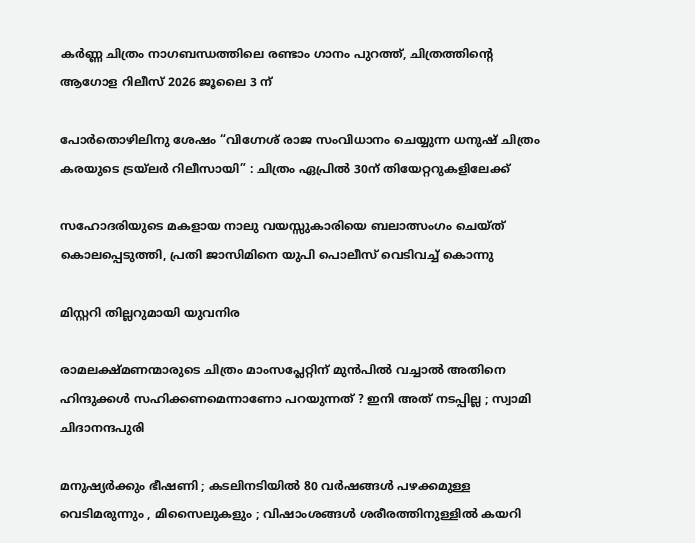കർണ്ണ ചിത്രം നാഗബന്ധത്തിലെ രണ്ടാം ഗാനം പുറത്ത്, ചിത്രത്തിന്റെ ആഗോള റിലീസ് 2026 ജൂലൈ 3 ന്

പോർതൊഴിലിനു ശേഷം “വിഗ്നേശ് രാജ സംവിധാനം ചെയ്യുന്ന ധനുഷ് ചിത്രം കരയുടെ ട്രയ്ലർ റിലീസായി” : ചിത്രം ഏപ്രിൽ 30ന് തിയേറ്ററുകളിലേക്ക്

സഹോദരിയുടെ മകളായ നാലു വയസ്സുകാരിയെ ബലാത്സംഗം ചെയ്ത് കൊലപ്പെടുത്തി, പ്രതി ജാസിമിനെ യുപി പൊലീസ് വെടിവച്ച് കൊന്നു

മിസ്റ്ററി തില്ലറുമായി യുവനിര

രാമലക്ഷ്മണന്മാരുടെ ചിത്രം മാംസപ്ലേറ്റിന് മുൻപിൽ വച്ചാൽ അതിനെ ഹിന്ദുക്കൾ സഹിക്കണമെന്നാണോ പറയുന്നത് ? ഇനി അത് നടപ്പില്ല ; സ്വാമി ചിദാനന്ദപുരി

മനുഷ്യർക്കും ഭീഷണി ; കടലിനടിയിൽ 80 വർഷങ്ങൾ പഴക്കമുള്ള വെടിമരുന്നും , മിസൈലുകളും ; വിഷാംശങ്ങൾ ശരീരത്തിനുള്ളിൽ കയറി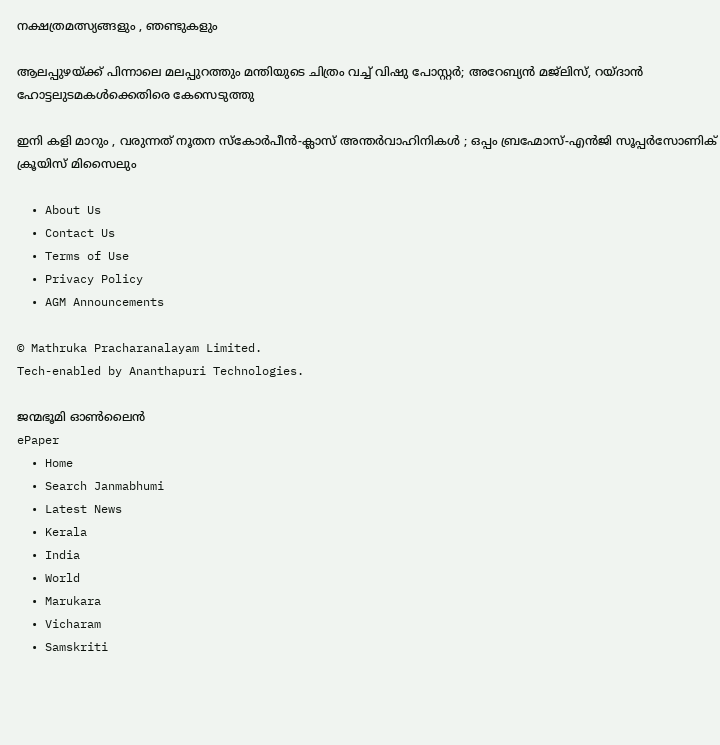നക്ഷത്രമത്സ്യങ്ങളും , ഞണ്ടുകളും

ആലപ്പുഴയ്‌ക്ക് പിന്നാലെ മലപ്പുറത്തും മന്തിയുടെ ചിത്രം വച്ച് വിഷു പോസ്റ്റർ; അറേബ്യൻ മജ്‌ലിസ്, റയ്ദാൻ ഹോട്ടലുടമകൾക്കെതിരെ കേസെടുത്തു

ഇനി കളി മാറും , വരുന്നത് നൂതന സ്കോർപീൻ-ക്ലാസ് അന്തർവാഹിനികൾ ; ഒപ്പം ബ്രഹ്മോസ്-എൻജി സൂപ്പർസോണിക് ക്രൂയിസ് മിസൈലും

  • About Us
  • Contact Us
  • Terms of Use
  • Privacy Policy
  • AGM Announcements

© Mathruka Pracharanalayam Limited.
Tech-enabled by Ananthapuri Technologies.

ജന്മഭൂമി ഓണ്‍ലൈന്‍
ePaper
  • Home
  • Search Janmabhumi
  • Latest News
  • Kerala
  • India
  • World
  • Marukara
  • Vicharam
  • Samskriti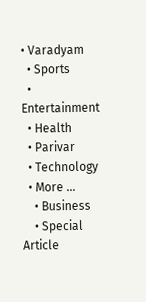• Varadyam
  • Sports
  • Entertainment
  • Health
  • Parivar
  • Technology
  • More …
    • Business
    • Special Article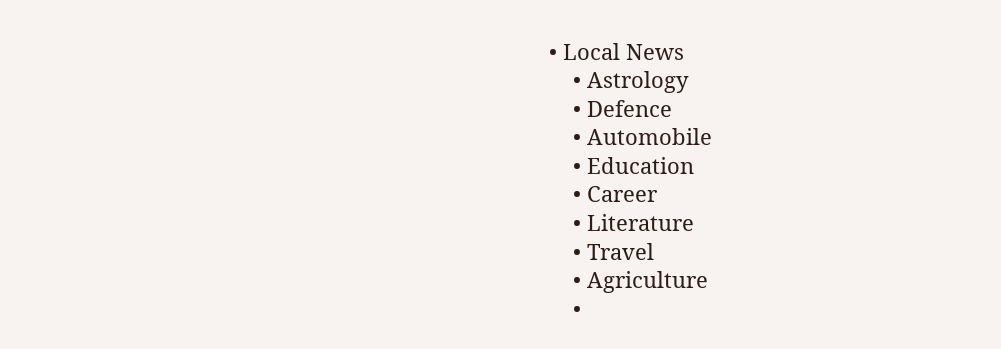• Local News
    • Astrology
    • Defence
    • Automobile
    • Education
    • Career
    • Literature
    • Travel
    • Agriculture
    •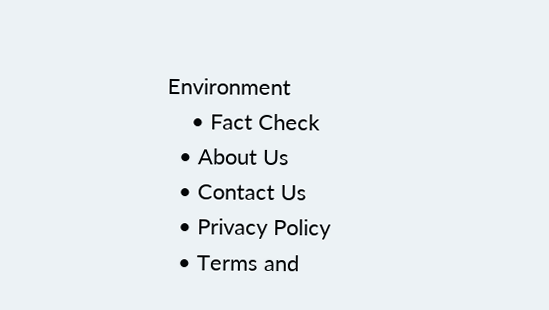Environment
    • Fact Check
  • About Us
  • Contact Us
  • Privacy Policy
  • Terms and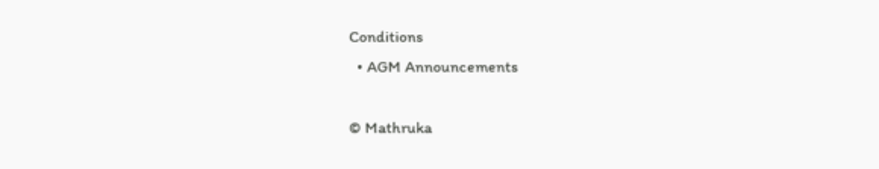Conditions
  • AGM Announcements

© Mathruka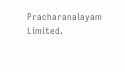Pracharanalayam Limited.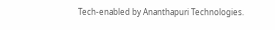Tech-enabled by Ananthapuri Technologies.